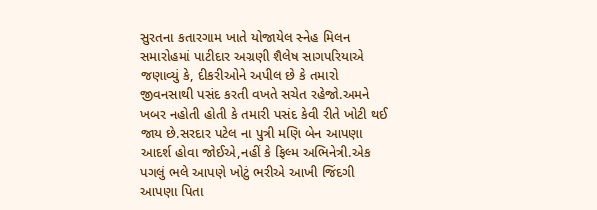સુરતના કતારગામ ખાતે યોજાયેલ સ્નેહ મિલન સમારોહમાં પાટીદાર અગ્રણી શૈલેષ સાગપરિયાએ જણાવ્યું કે, દીકરીઓને અપીલ છે કે તમારો જીવનસાથી પસંદ કરતી વખતે સચેત રહેજો.અમને ખબર નહોતી હોતી કે તમારી પસંદ કેવી રીતે ખોટી થઈ જાય છે.સરદાર પટેલ ના પુત્રી મણિ બેન આપણા આદર્શ હોવા જોઈએ,નહીં કે ફિલ્મ અભિનેત્રી.એક પગલું ભલે આપણે ખોટું ભરીએ આખી જિંદગી આપણા પિતા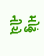મોઢું નીચે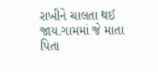રાખીને ચાલતા થઈ જાય.ગામમાં જે માતા પિતા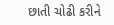છાતી ચોઢી કરીને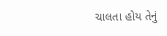ચાલતા હોય તેનું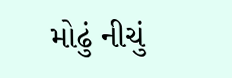મોઢું નીચું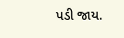પડી જાય.